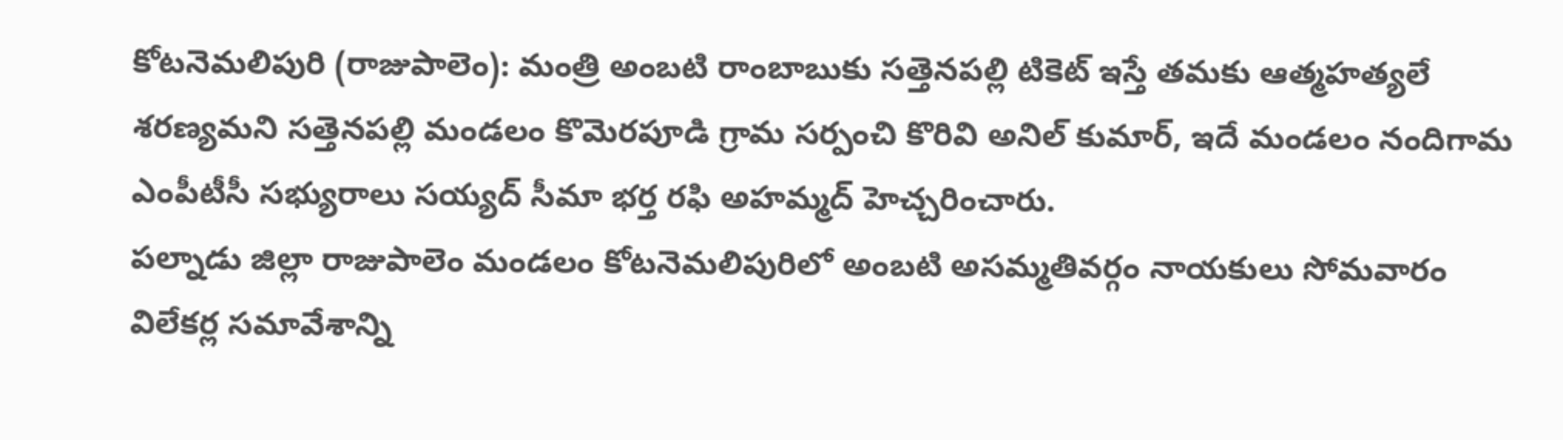కోటనెమలిపురి (రాజుపాలెం): మంత్రి అంబటి రాంబాబుకు సత్తెనపల్లి టికెట్ ఇస్తే తమకు ఆత్మహత్యలే శరణ్యమని సత్తెనపల్లి మండలం కొమెరపూడి గ్రామ సర్పంచి కొరివి అనిల్ కుమార్, ఇదే మండలం నందిగామ ఎంపీటీసీ సభ్యురాలు సయ్యద్ సీమా భర్త రఫి అహమ్మద్ హెచ్చరించారు.
పల్నాడు జిల్లా రాజుపాలెం మండలం కోటనెమలిపురిలో అంబటి అసమ్మతివర్గం నాయకులు సోమవారం విలేకర్ల సమావేశాన్ని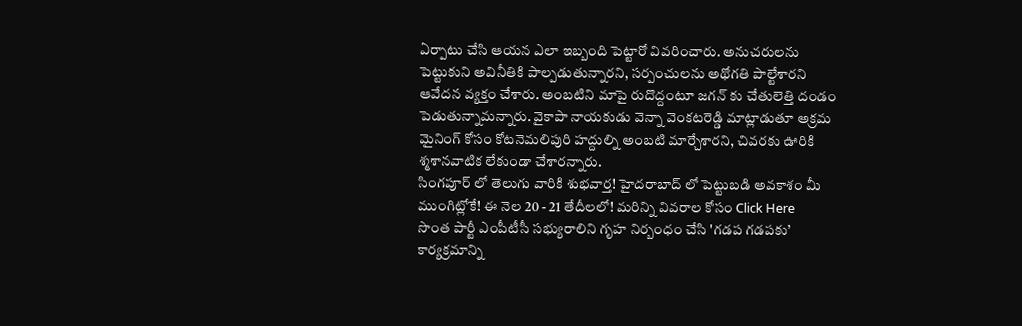ఏర్పాటు చేసి ఆయన ఎలా ఇబ్బంది పెట్టారో వివరించారు. అనుచరులను పెట్టుకుని అవినీతికి పాల్పడుతున్నారని, సర్పంచులను అథోగతి పాల్టేశారని ఆవేదన వ్యక్తం చేశారు. అంబటిని మాపై రుదొద్దంటూ జగన్ కు చేతులెత్తి దండం పెడుతున్నామన్నారు. వైకాపా నాయకుడు వెన్నా వెంకటరెడ్డి మాట్లాడుతూ అక్రమ మైనింగ్ కోసం కోటనెమలిపురి హద్దుల్ని అంబటి మార్చేశారని, చివరకు ఊరికి శ్మశానవాటిక లేకుండా చేశారన్నారు.
సింగపూర్ లో తెలుగు వారికి శుభవార్త! హైదరాబాద్ లో పెట్టుబడి అవకాశం మీ ముంగిట్లోకే! ఈ నెల 20 - 21 తేదీలలో! మరిన్ని వివరాల కోసం Click Here
సొంత పార్టీ ఎంపీటీసీ సభ్యురాలిని గృహ నిర్బంధం చేసి 'గడప గడపకు’ కార్యక్రమాన్ని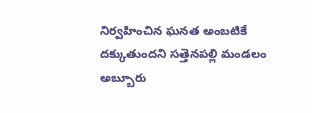నిర్వహించిన ఘనత అంబటికే దక్కుతుందని సత్తెనపల్లి మండలం అబ్బూరు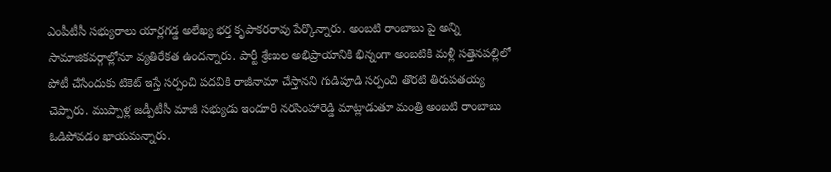ఎంపీటీసీ సభ్యురాలు యార్లగడ్డ అలేఖ్య భర్త కృపాకరరావు పేర్కొన్నారు. అంబటి రాంబాబు పై అన్ని సామాజికవర్గాల్లోనూ వ్యతిరేకత ఉందన్నారు. పార్టీ శ్రేణుల అభిప్రాయానికి భిన్నంగా అంబటికి మళ్లీ సత్తెనపల్లిలో పోటీ చేసేందుకు టికెట్ ఇస్తే సర్పంచి పదవికి రాజీనామా చేస్తానని గుడిపూడి సర్పంచి తొరటి తిరుపతయ్య చెప్పారు. ముప్పాళ్ల జడ్పీటీసీ మాజీ సభ్యుడు ఇందూరి నరసింహారెడ్డి మాట్లాడుతూ మంత్రి అంబటి రాంబాబు ఓడిపోవడం ఖాయమన్నారు.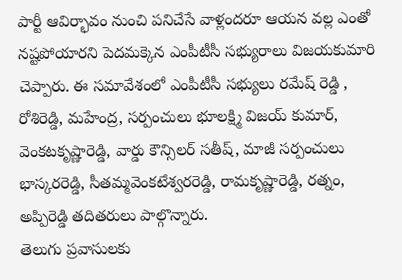పార్టీ ఆవిర్భావం నుంచి పనిచేసే వాళ్లందరూ ఆయన వల్ల ఎంతో నష్టపోయారని పెదమక్కెన ఎంపీటీసీ సభ్యురాలు విజయకుమారి చెప్పారు. ఈ సమావేశంలో ఎంపీటీసీ సభ్యులు రమేష్ రెడ్డి , రోశిరెడ్డి, మహేంద్ర, సర్పంచులు భూలక్ష్మి విజయ్ కుమార్, వెంకటకృష్ణారెడ్డి, వార్డు కౌన్సిలర్ సతీష్, మాజీ సర్పంచులు భాస్కరరెడ్డి, సీతమ్మవెంకటేశ్వరరెడ్డి, రామకృష్ణారెడ్డి, రత్నం, అప్పిరెడ్డి తదితరులు పాల్గొన్నారు.
తెలుగు ప్రవాసులకు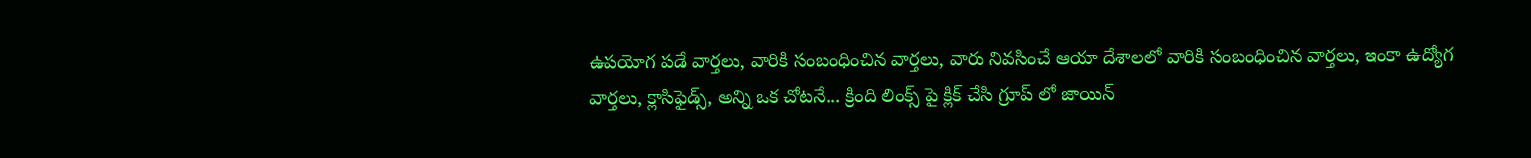ఉపయోగ పడే వార్తలు, వారికి సంబంధించిన వార్తలు, వారు నివసించే ఆయా దేశాలలో వారికి సంబంధించిన వార్తలు, ఇంకా ఉద్యోగ వార్తలు, క్లాసిఫైడ్స్, అన్ని ఒక చోటనే... క్రింది లింక్స్ పై క్లిక్ చేసి గ్రూప్ లో జాయిన్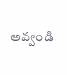అవ్వండి